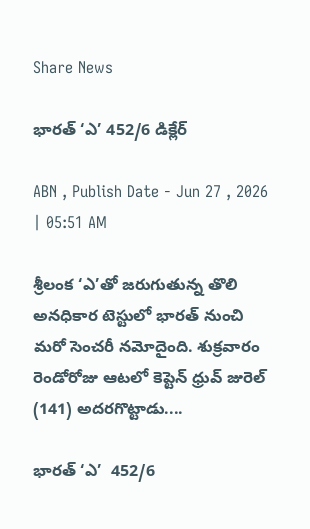Share News

భారత్‌ ‘ఎ’ 452/6 డిక్లేర్‌

ABN , Publish Date - Jun 27 , 2026 | 05:51 AM

శ్రీలంక ‘ఎ’తో జరుగుతున్న తొలి అనధికార టెస్టులో భారత్‌ నుంచి మరో సెంచరీ నమోదైంది. శుక్రవారం రెండోరోజు ఆటలో కెప్టెన్‌ ధ్రువ్‌ జురెల్‌ (141) అదరగొట్టాడు....

భారత్‌ ‘ఎ’  452/6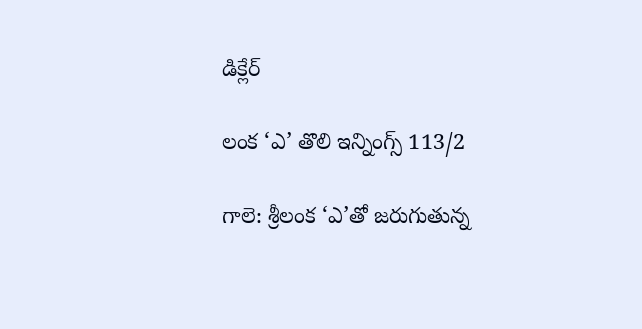డిక్లేర్‌

లంక ‘ఎ’ తొలి ఇన్నింగ్స్‌ 113/2

గాలె: శ్రీలంక ‘ఎ’తో జరుగుతున్న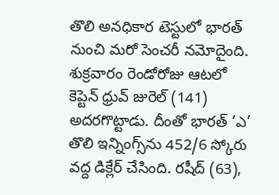తొలి అనధికార టెస్టులో భారత్‌ నుంచి మరో సెంచరీ నమోదైంది. శుక్రవారం రెండోరోజు ఆటలో కెప్టెన్‌ ధ్రువ్‌ జురెల్‌ (141) అదరగొట్టాడు. దీంతో భారత్‌ ‘ఎ’ తొలి ఇన్నింగ్స్‌ను 452/6 స్కోరు వద్ద డిక్లేర్‌ చేసింది. రషీద్‌ (63),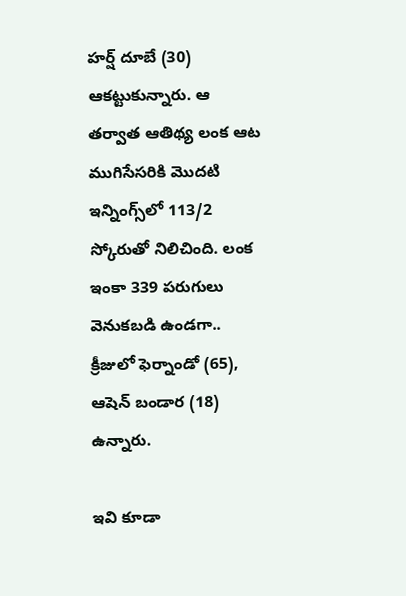హర్ష్‌ దూబే (30) ఆకట్టుకున్నారు. ఆ తర్వాత ఆతిథ్య లంక ఆట ముగిసేసరికి మొదటి ఇన్నింగ్స్‌లో 113/2 స్కోరుతో నిలిచింది. లంక ఇంకా 339 పరుగులు వెనుకబడి ఉండగా.. క్రీజులో ఫెర్నాండో (65), ఆషెన్‌ బండార (18) ఉన్నారు.

ఇవి కూడా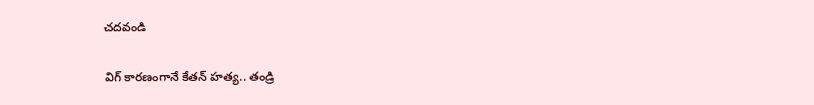చదవండి

విగ్ కారణంగానే కేతన్ హత్య.. తండ్రి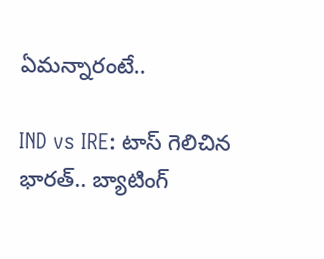ఏమన్నారంటే..

IND vs IRE: టాస్ గెలిచిన భారత్.. బ్యాటింగ్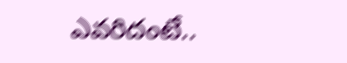ఎవరిదంటే..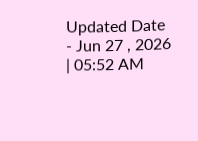Updated Date - Jun 27 , 2026 | 05:52 AM